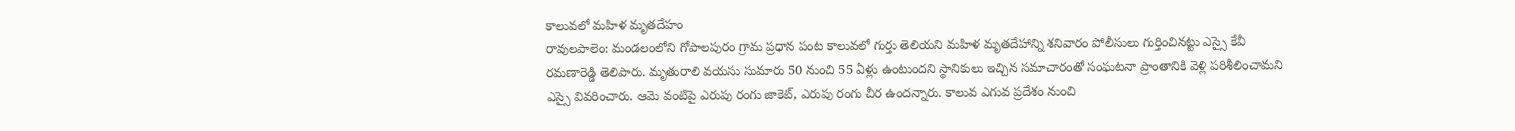కాలువలో మహిళ మృతదేహం
రావులపాలెం: మండలంలోని గోపాలపురం గ్రామ ప్రధాన పంట కాలువలో గుర్తు తెలియని మహిళ మృతదేహాన్ని శనివారం పోలీసులు గుర్తించినట్టు ఎస్సై కేవీ రమణారెడ్డి తెలిపారు. మృతురాలి వయసు సుమారు 50 నుంచి 55 ఏళ్లు ఉంటుందని స్థానికులు ఇచ్చిన సమాచారంతో సంఘటనా ప్రాంతానికి వెళ్లి పరిశీలించామని ఎస్సై వివరించారు. ఆమె వంటిపై ఎరుపు రంగు జాకెట్, ఎరుపు రంగు చీర ఉందన్నారు. కాలువ ఎగువ ప్రదేశం నుంచి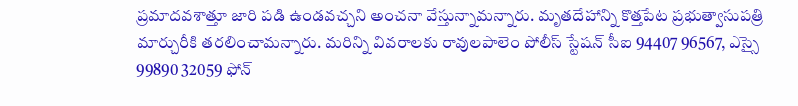ప్రమాదవశాత్తూ జారి పడి ఉండవచ్చని అంచనా వేస్తున్నామన్నారు. మృతదేహాన్ని కొత్తపేట ప్రభుత్వాసుపత్రి మార్చురీకి తరలించామన్నారు. మరిన్ని వివరాలకు రావులపాలెం పోలీస్ స్టేషన్ సీఐ 94407 96567, ఎస్సై 99890 32059 ఫోన్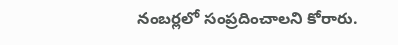నంబర్లలో సంప్రదించాలని కోరారు.